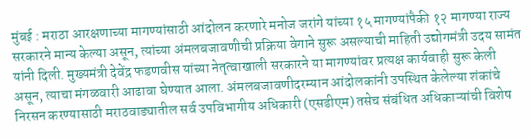मुंबई : मराठा आरक्षणाच्या मागण्यांसाठी आंदोलन करणारे मनोज जरांगे यांच्या १५ मागण्यांपैकी १२ मागण्या राज्य सरकारने मान्य केल्या असून, त्यांच्या अंमलबजावणीची प्रक्रिया वेगाने सुरू असल्याची माहिती उद्योगमंत्री उदय सामंत यांनी दिली. मुख्यमंत्री देवेंद्र फडणवीस यांच्या नेतृत्वाखाली सरकारने या मागण्यांवर प्रत्यक्ष कार्यवाही सुरू केली असून, त्याचा मंगळवारी आढावा घेण्यात आला. अंमलबजावणीदरम्यान आंदोलकांनी उपस्थित केलेल्या शंकांचे निरसन करण्यासाठी मराठवाड्यातील सर्व उपविभागीय अधिकारी (एसडीएम) तसेच संबंधित अधिकाऱ्यांची विशेष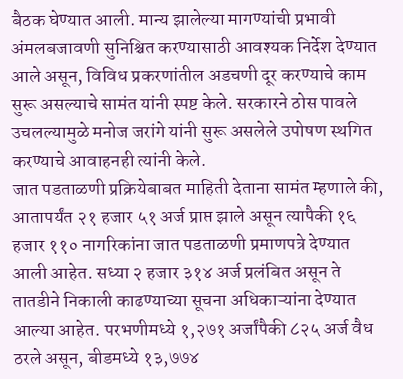बैठक घेण्यात आली. मान्य झालेल्या मागण्यांची प्रभावी अंमलबजावणी सुनिश्चित करण्यासाठी आवश्यक निर्देश देण्यात आले असून, विविध प्रकरणांतील अडचणी दूर करण्याचे काम सुरू असल्याचे सामंत यांनी स्पष्ट केले. सरकारने ठोस पावले उचलल्यामुळे मनोज जरांगे यांनी सुरू असलेले उपोषण स्थगित करण्याचे आवाहनही त्यांनी केले.
जात पडताळणी प्रक्रियेबाबत माहिती देताना सामंत म्हणाले की, आतापर्यंत २१ हजार ५१ अर्ज प्राप्त झाले असून त्यापैकी १६ हजार ११० नागरिकांना जात पडताळणी प्रमाणपत्रे देण्यात आली आहेत. सध्या २ हजार ३१४ अर्ज प्रलंबित असून ते तातडीने निकाली काढण्याच्या सूचना अधिकाऱ्यांना देण्यात आल्या आहेत. परभणीमध्ये १,२७१ अर्जांपैकी ८२५ अर्ज वैध ठरले असून, बीडमध्ये १३,७७४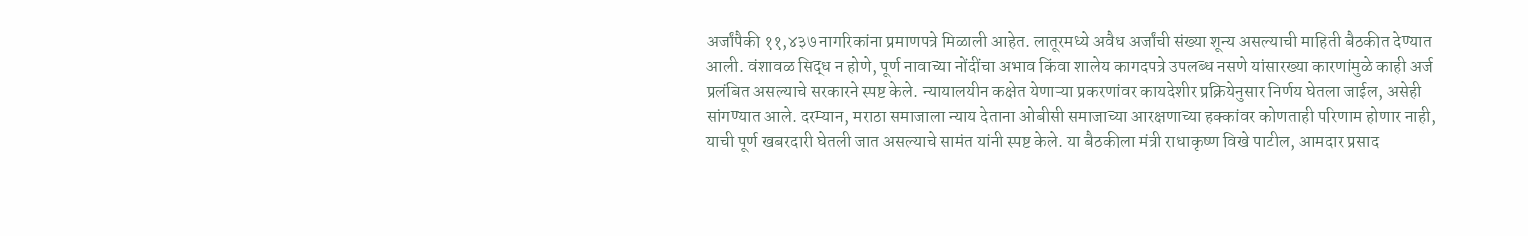अर्जांपैकी ११,४३७ नागरिकांना प्रमाणपत्रे मिळाली आहेत. लातूरमध्ये अवैध अर्जांची संख्या शून्य असल्याची माहिती बैठकीत देण्यात आली. वंशावळ सिद्ध न होणे, पूर्ण नावाच्या नोंदींचा अभाव किंवा शालेय कागदपत्रे उपलब्ध नसणे यांसारख्या कारणांमुळे काही अर्ज प्रलंबित असल्याचे सरकारने स्पष्ट केले. न्यायालयीन कक्षेत येणाऱ्या प्रकरणांवर कायदेशीर प्रक्रियेनुसार निर्णय घेतला जाईल, असेही सांगण्यात आले. दरम्यान, मराठा समाजाला न्याय देताना ओबीसी समाजाच्या आरक्षणाच्या हक्कांवर कोणताही परिणाम होणार नाही, याची पूर्ण खबरदारी घेतली जात असल्याचे सामंत यांनी स्पष्ट केले. या बैठकीला मंत्री राधाकृष्ण विखे पाटील, आमदार प्रसाद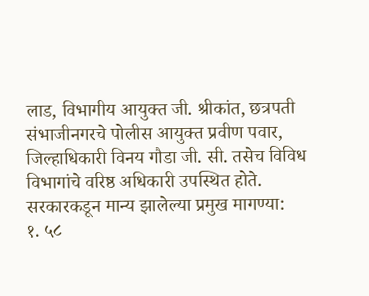लाड, विभागीय आयुक्त जी. श्रीकांत, छत्रपती संभाजीनगरचे पोलीस आयुक्त प्रवीण पवार, जिल्हाधिकारी विनय गौडा जी. सी. तसेच विविध विभागांचे वरिष्ठ अधिकारी उपस्थित होते.
सरकारकडून मान्य झालेल्या प्रमुख मागण्या:
१. ५८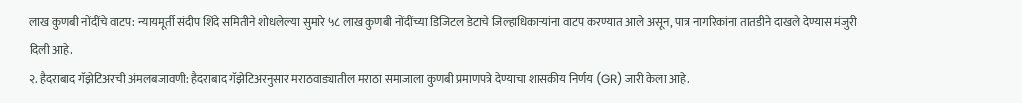लाख कुणबी नोंदींचे वाटप: न्यायमूर्ती संदीप शिंदे समितीने शोधलेल्या सुमारे ५८ लाख कुणबी नोंदींच्या डिजिटल डेटाचे जिल्हाधिकाऱ्यांना वाटप करण्यात आले असून, पात्र नागरिकांना तातडीने दाखले देण्यास मंजुरी दिली आहे.
२. हैदराबाद गॅझेटिअरची अंमलबजावणी: हैदराबाद गॅझेटिअरनुसार मराठवाड्यातील मराठा समाजाला कुणबी प्रमाणपत्रे देण्याचा शासकीय निर्णय (GR) जारी केला आहे.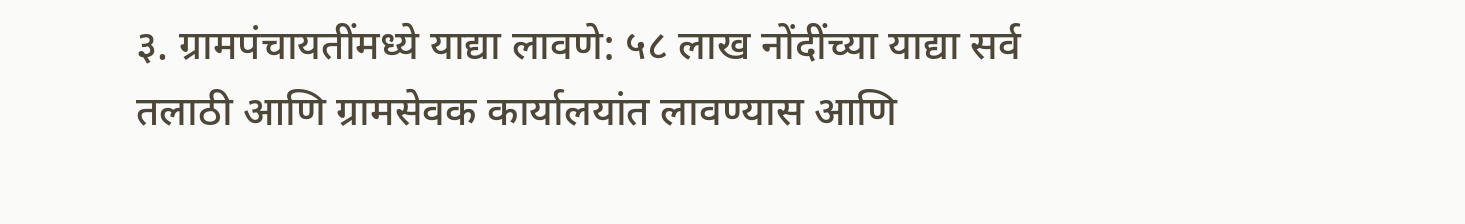३. ग्रामपंचायतींमध्ये याद्या लावणे: ५८ लाख नोंदींच्या याद्या सर्व तलाठी आणि ग्रामसेवक कार्यालयांत लावण्यास आणि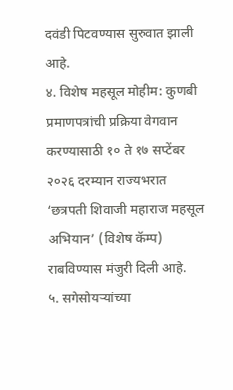दवंडी पिटवण्यास सुरुवात झाली आहे.
४. विशेष महसूल मोहीम: कुणबी प्रमाणपत्रांची प्रक्रिया वेगवान करण्यासाठी १० ते १७ सप्टेंबर २०२६ दरम्यान राज्यभरात ‘छत्रपती शिवाजी महाराज महसूल अभियान’ (विशेष कॅम्प) राबविण्यास मंजुरी दिली आहे.
५. सगेसोयऱ्यांच्या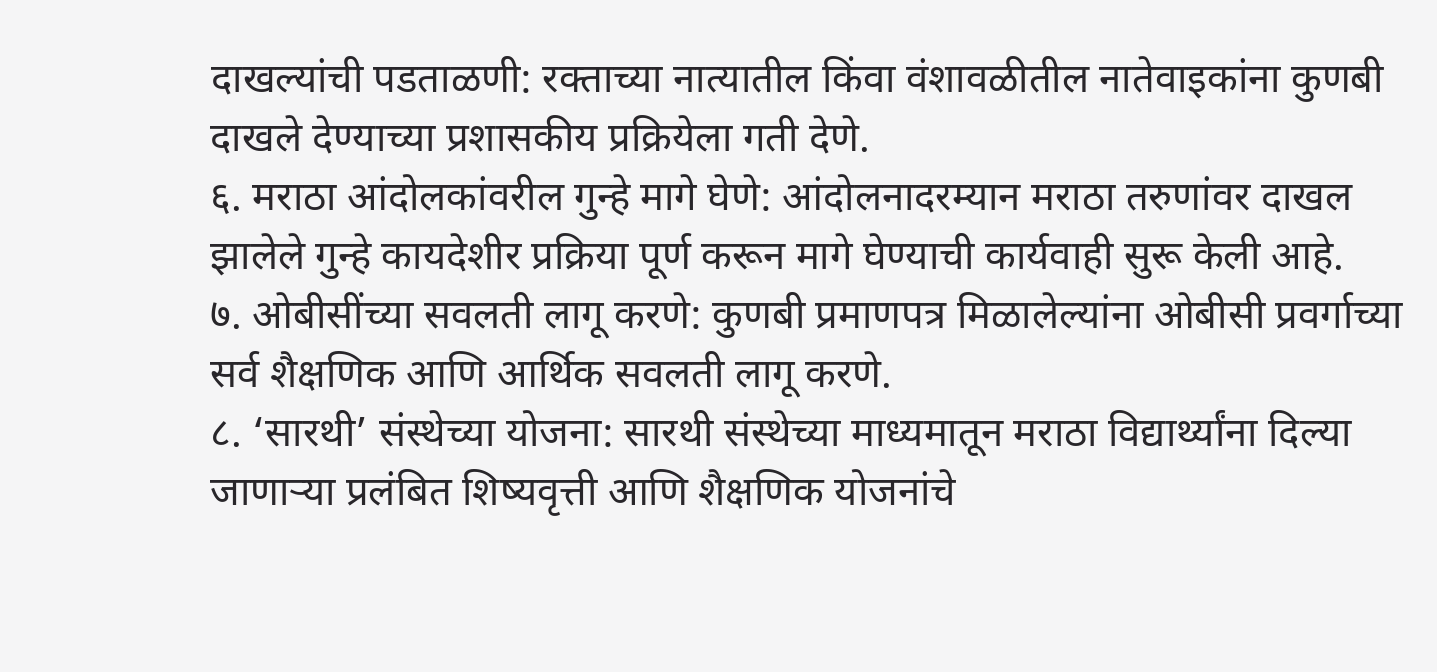दाखल्यांची पडताळणी: रक्ताच्या नात्यातील किंवा वंशावळीतील नातेवाइकांना कुणबी दाखले देण्याच्या प्रशासकीय प्रक्रियेला गती देणे.
६. मराठा आंदोलकांवरील गुन्हे मागे घेणे: आंदोलनादरम्यान मराठा तरुणांवर दाखल झालेले गुन्हे कायदेशीर प्रक्रिया पूर्ण करून मागे घेण्याची कार्यवाही सुरू केली आहे.
७. ओबीसींच्या सवलती लागू करणे: कुणबी प्रमाणपत्र मिळालेल्यांना ओबीसी प्रवर्गाच्या सर्व शैक्षणिक आणि आर्थिक सवलती लागू करणे.
८. ‘सारथी’ संस्थेच्या योजना: सारथी संस्थेच्या माध्यमातून मराठा विद्यार्थ्यांना दिल्या जाणाऱ्या प्रलंबित शिष्यवृत्ती आणि शैक्षणिक योजनांचे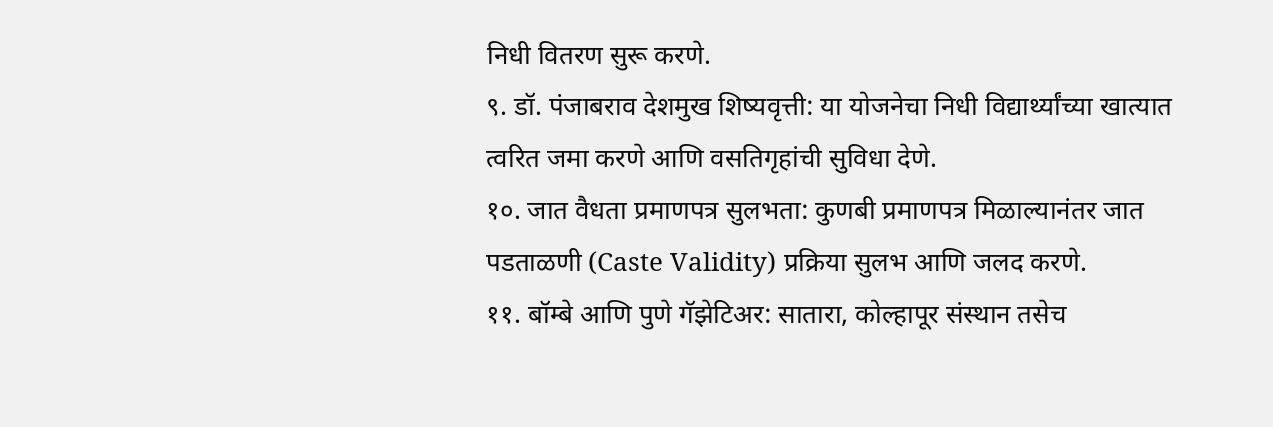निधी वितरण सुरू करणे.
९. डॉ. पंजाबराव देशमुख शिष्यवृत्ती: या योजनेचा निधी विद्यार्थ्यांच्या खात्यात त्वरित जमा करणे आणि वसतिगृहांची सुविधा देणे.
१०. जात वैधता प्रमाणपत्र सुलभता: कुणबी प्रमाणपत्र मिळाल्यानंतर जात पडताळणी (Caste Validity) प्रक्रिया सुलभ आणि जलद करणे.
११. बॉम्बे आणि पुणे गॅझेटिअर: सातारा, कोल्हापूर संस्थान तसेच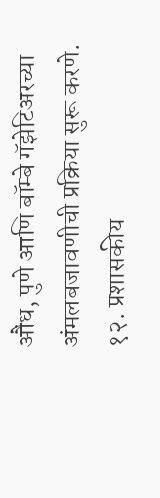औंध, पुणे आणि बॉम्बे गॅझेटिअरच्या अंमलबजावणीची प्रक्रिया सुरू करणे.
१२. प्रशासकीय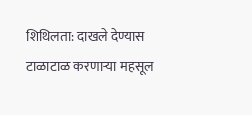शिथिलता: दाखले देण्यास टाळाटाळ करणाऱ्या महसूल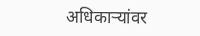अधिकाऱ्यांवर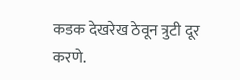कडक देखरेख ठेवून त्रुटी दूर करणे.